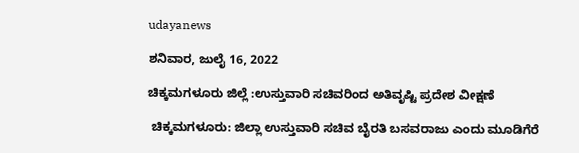udayanews

ಶನಿವಾರ, ಜುಲೈ 16, 2022

ಚಿಕ್ಕಮಗಳೂರು ಜಿಲ್ಲೆ :ಉಸ್ತುವಾರಿ ಸಚಿವರಿಂದ ಅತಿವೃಷ್ಟಿ ಪ್ರದೇಶ ವೀಕ್ಷಣೆ

 ಚಿಕ್ಕಮಗಳೂರು: ಜಿಲ್ಲಾ ಉಸ್ತುವಾರಿ ಸಚಿವ ಬೈರತಿ ಬಸವರಾಜು ಎಂದು ಮೂಡಿಗೆರೆ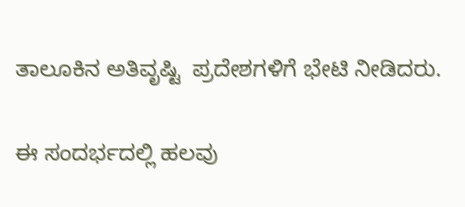ತಾಲೂಕಿನ ಅತಿವೃಷ್ಟಿ  ಪ್ರದೇಶಗಳಿಗೆ ಭೇಟಿ ನೀಡಿದರು.

ಈ ಸಂದರ್ಭದಲ್ಲಿ ಹಲವು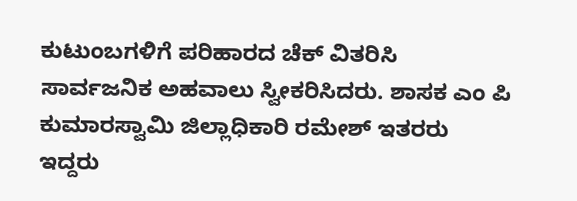ಕುಟುಂಬಗಳಿಗೆ ಪರಿಹಾರದ ಚೆಕ್ ವಿತರಿಸಿ ಸಾರ್ವಜನಿಕ ಅಹವಾಲು ಸ್ವೀಕರಿಸಿದರು. ಶಾಸಕ ಎಂ ಪಿ ಕುಮಾರಸ್ವಾಮಿ ಜಿಲ್ಲಾಧಿಕಾರಿ ರಮೇಶ್ ಇತರರು ಇದ್ದರು